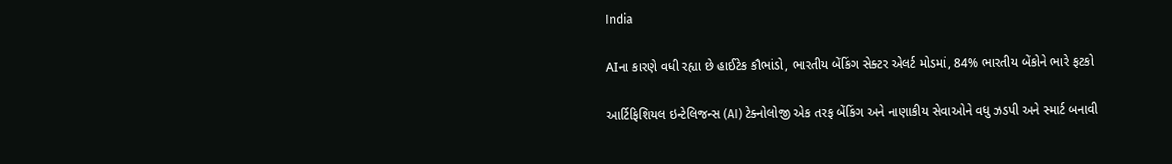India

AIના કારણે વધી રહ્યા છે હાઈટેક કૌભાંડો, ભારતીય બેંકિંગ સેક્ટર એલર્ટ મોડમાં, 84% ભારતીય બેંકોને ભારે ફટકો

આર્ટિફિશિયલ ઇન્ટેલિજન્સ (AI) ટેક્નોલોજી એક તરફ બેંકિંગ અને નાણાકીય સેવાઓને વધુ ઝડપી અને સ્માર્ટ બનાવી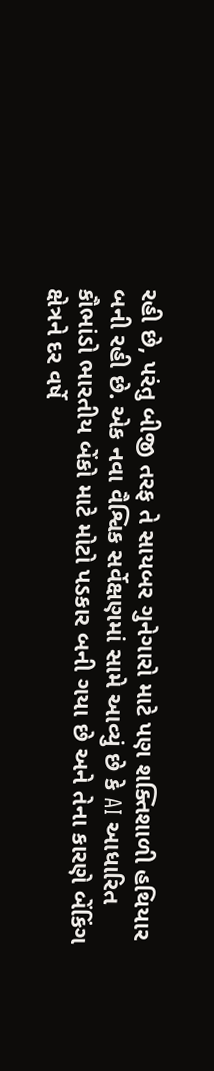રહી છે, પરંતુ બીજી તરફ તે સાયબર ગુનેગારો માટે પણ શક્તિશાળી હથિયાર બની રહી છે. એક નવા વૈશ્વિક સર્વેક્ષણમાં સામે આવ્યું છે કે AI આધારિત કૌભાંડો ભારતીય બેંકો માટે મોટો પડકાર બની ગયા છે અને તેના કારણે બેંકિંગ ક્ષેત્રને દર વર્ષે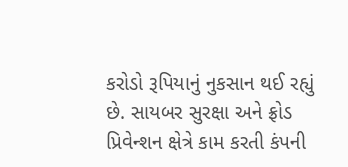કરોડો રૂપિયાનું નુકસાન થઈ રહ્યું છે. સાયબર સુરક્ષા અને ફ્રોડ પ્રિવેન્શન ક્ષેત્રે કામ કરતી કંપની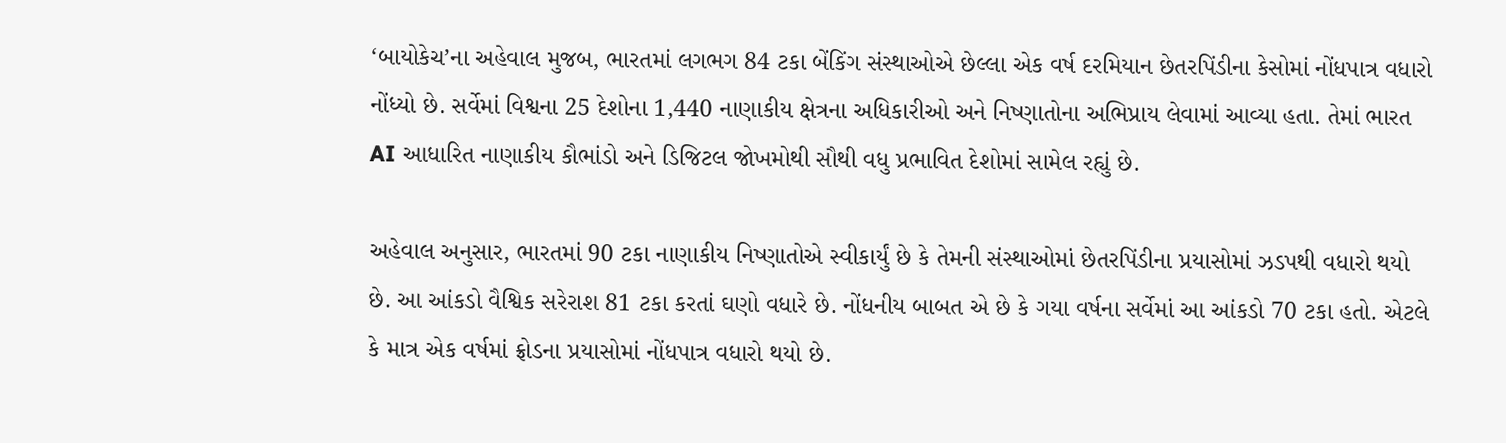‘બાયોકેચ’ના અહેવાલ મુજબ, ભારતમાં લગભગ 84 ટકા બેંકિંગ સંસ્થાઓએ છેલ્લા એક વર્ષ દરમિયાન છેતરપિંડીના કેસોમાં નોંધપાત્ર વધારો નોંધ્યો છે. સર્વેમાં વિશ્વના 25 દેશોના 1,440 નાણાકીય ક્ષેત્રના અધિકારીઓ અને નિષ્ણાતોના અભિપ્રાય લેવામાં આવ્યા હતા. તેમાં ભારત AI આધારિત નાણાકીય કૌભાંડો અને ડિજિટલ જોખમોથી સૌથી વધુ પ્રભાવિત દેશોમાં સામેલ રહ્યું છે.

અહેવાલ અનુસાર, ભારતમાં 90 ટકા નાણાકીય નિષ્ણાતોએ સ્વીકાર્યું છે કે તેમની સંસ્થાઓમાં છેતરપિંડીના પ્રયાસોમાં ઝડપથી વધારો થયો છે. આ આંકડો વૈશ્વિક સરેરાશ 81 ટકા કરતાં ઘણો વધારે છે. નોંધનીય બાબત એ છે કે ગયા વર્ષના સર્વેમાં આ આંકડો 70 ટકા હતો. એટલે કે માત્ર એક વર્ષમાં ફ્રોડના પ્રયાસોમાં નોંધપાત્ર વધારો થયો છે.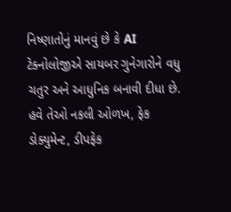નિષ્ણાતોનું માનવું છે કે AI ટેક્નોલોજીએ સાયબર ગુનેગારોને વધુ ચતુર અને આધુનિક બનાવી દીધા છે. હવે તેઓ નકલી ઓળખ, ફેક ડોક્યુમેન્ટ, ડીપફેક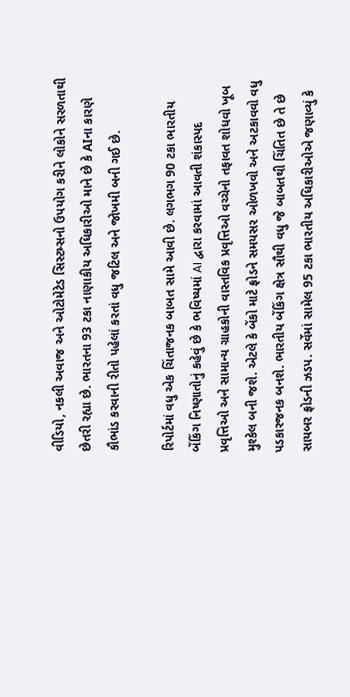વીડિયો, નકલી અવાજ અને ઓટોમેટેડ સિસ્ટમ્સનો ઉપયોગ કરીને લોકોને સરળતાથી છેતરી રહ્યા છે. ભારતના 93 ટકા નાણાકીય અધિકારીઓ માને છે કે AIના કારણે કૌભાંડ કરવાની રીતો પહેલાં કરતાં વધુ જટિલ અને જોખમી બની ગઈ છે.

રિપોર્ટમાં વધુ એક ચિંતાજનક બાબત સામે આવી છે. લગભગ 90 ટકા ભારતીય બેંકિંગ નિષ્ણાતોનું કહેવું છે કે ભવિષ્યમાં AI દ્વારા કરવામાં આવતી શંકાસ્પદ પ્રવૃત્તિઓ અને સામાન્ય ગ્રાહકોની વાસ્તવિક પ્રવૃત્તિઓ વચ્ચેનો તફાવત શોધવો ખૂબ મુશ્કેલ બની જશે. એટલે કે બેંકો માટે ફ્રોડને સમયસર ઓળખવો અને અટકાવવો વધુ પડકારજનક બનશે. ભારતીય બેંકિંગ ક્ષેત્ર સૌથી વધુ જે બાબતથી ચિંતિત છે તે છે સાયબર ફ્રોડની ઝડપ. સર્વેમાં સામેલ 95 ટકા ભારતીય અધિકારીઓએ જણાવ્યું કે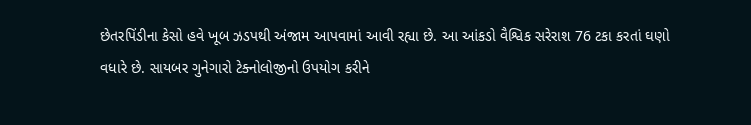છેતરપિંડીના કેસો હવે ખૂબ ઝડપથી અંજામ આપવામાં આવી રહ્યા છે. આ આંકડો વૈશ્વિક સરેરાશ 76 ટકા કરતાં ઘણો વધારે છે. સાયબર ગુનેગારો ટેક્નોલોજીનો ઉપયોગ કરીને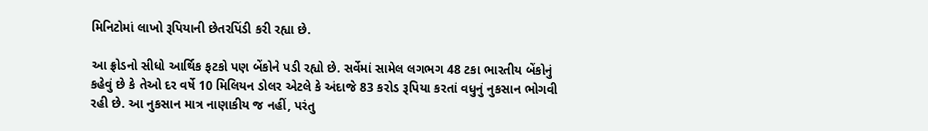મિનિટોમાં લાખો રૂપિયાની છેતરપિંડી કરી રહ્યા છે.

આ ફ્રોડનો સીધો આર્થિક ફટકો પણ બેંકોને પડી રહ્યો છે. સર્વેમાં સામેલ લગભગ 48 ટકા ભારતીય બેંકોનું કહેવું છે કે તેઓ દર વર્ષે 10 મિલિયન ડોલર એટલે કે અંદાજે 83 કરોડ રૂપિયા કરતાં વધુનું નુકસાન ભોગવી રહી છે. આ નુકસાન માત્ર નાણાકીય જ નહીં, પરંતુ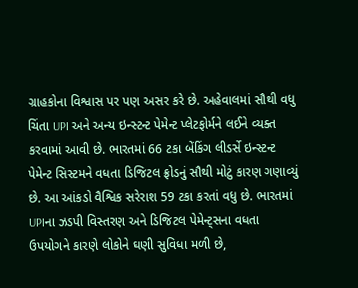ગ્રાહકોના વિશ્વાસ પર પણ અસર કરે છે. અહેવાલમાં સૌથી વધુ ચિંતા UPI અને અન્ય ઇન્સ્ટન્ટ પેમેન્ટ પ્લેટફોર્મને લઈને વ્યક્ત કરવામાં આવી છે. ભારતમાં 66 ટકા બેંકિંગ લીડર્સે ઇન્સ્ટન્ટ પેમેન્ટ સિસ્ટમને વધતા ડિજિટલ ફ્રોડનું સૌથી મોટું કારણ ગણાવ્યું છે. આ આંકડો વૈશ્વિક સરેરાશ 59 ટકા કરતાં વધુ છે. ભારતમાં UPIના ઝડપી વિસ્તરણ અને ડિજિટલ પેમેન્ટ્સના વધતા ઉપયોગને કારણે લોકોને ઘણી સુવિધા મળી છે,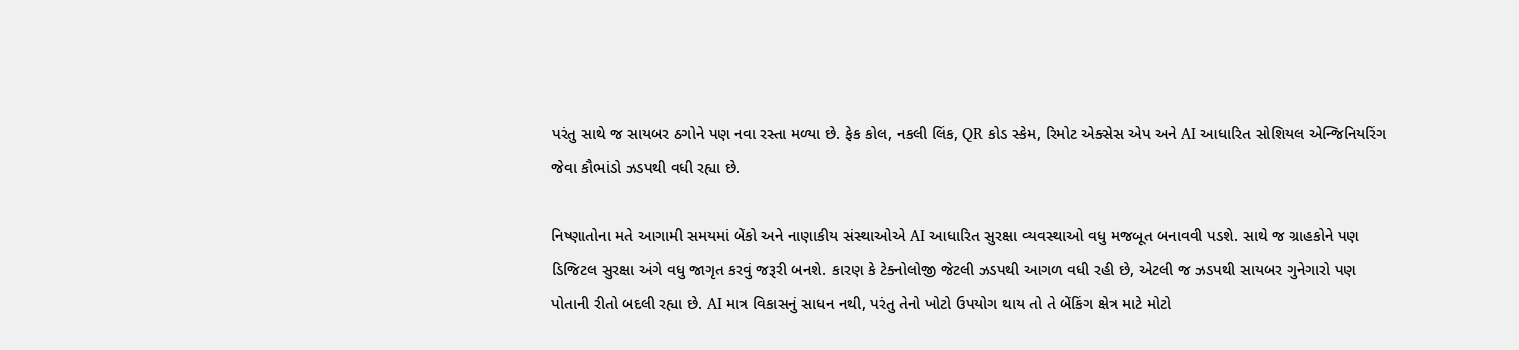પરંતુ સાથે જ સાયબર ઠગોને પણ નવા રસ્તા મળ્યા છે. ફેક કોલ, નકલી લિંક, QR કોડ સ્કેમ, રિમોટ એક્સેસ એપ અને AI આધારિત સોશિયલ એન્જિનિયરિંગ જેવા કૌભાંડો ઝડપથી વધી રહ્યા છે.

નિષ્ણાતોના મતે આગામી સમયમાં બેંકો અને નાણાકીય સંસ્થાઓએ AI આધારિત સુરક્ષા વ્યવસ્થાઓ વધુ મજબૂત બનાવવી પડશે. સાથે જ ગ્રાહકોને પણ ડિજિટલ સુરક્ષા અંગે વધુ જાગૃત કરવું જરૂરી બનશે. કારણ કે ટેક્નોલોજી જેટલી ઝડપથી આગળ વધી રહી છે, એટલી જ ઝડપથી સાયબર ગુનેગારો પણ પોતાની રીતો બદલી રહ્યા છે. AI માત્ર વિકાસનું સાધન નથી, પરંતુ તેનો ખોટો ઉપયોગ થાય તો તે બેંકિંગ ક્ષેત્ર માટે મોટો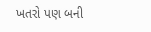ખતરો પણ બની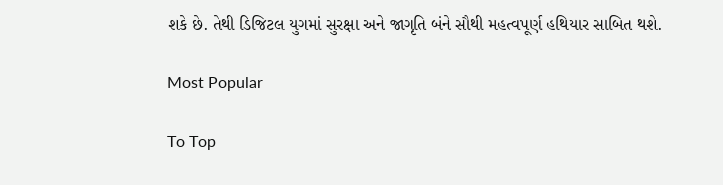શકે છે. તેથી ડિજિટલ યુગમાં સુરક્ષા અને જાગૃતિ બંને સૌથી મહત્વપૂર્ણ હથિયાર સાબિત થશે.

Most Popular

To Top